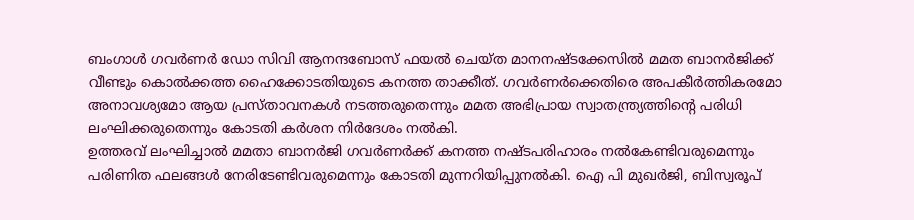ബംഗാൾ ഗവർണർ ഡോ സിവി ആനന്ദബോസ് ഫയൽ ചെയ്ത മാനനഷ്ടക്കേസിൽ മമത ബാനർജിക്ക് വീണ്ടും കൊൽക്കത്ത ഹൈക്കോടതിയുടെ കനത്ത താക്കീത്. ഗവർണർക്കെതിരെ അപകീർത്തികരമോ അനാവശ്യമോ ആയ പ്രസ്താവനകൾ നടത്തരുതെന്നും മമത അഭിപ്രായ സ്വാതന്ത്ര്യത്തിൻ്റെ പരിധി ലംഘിക്കരുതെന്നും കോടതി കർശന നിർദേശം നൽകി.
ഉത്തരവ് ലംഘിച്ചാൽ മമതാ ബാനർജി ഗവർണർക്ക് കനത്ത നഷ്ടപരിഹാരം നൽകേണ്ടിവരുമെന്നും പരിണിത ഫലങ്ങൾ നേരിടേണ്ടിവരുമെന്നും കോടതി മുന്നറിയിപ്പുനൽകി. ഐ പി മുഖർജി, ബിസ്വരൂപ്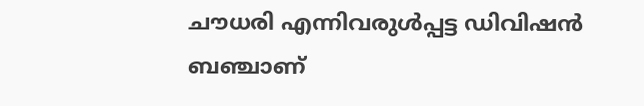ചൗധരി എന്നിവരുൾപ്പട്ട ഡിവിഷൻ ബഞ്ചാണ്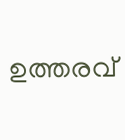ഉത്തരവ്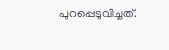പുറപ്പെടുവിച്ചത്.